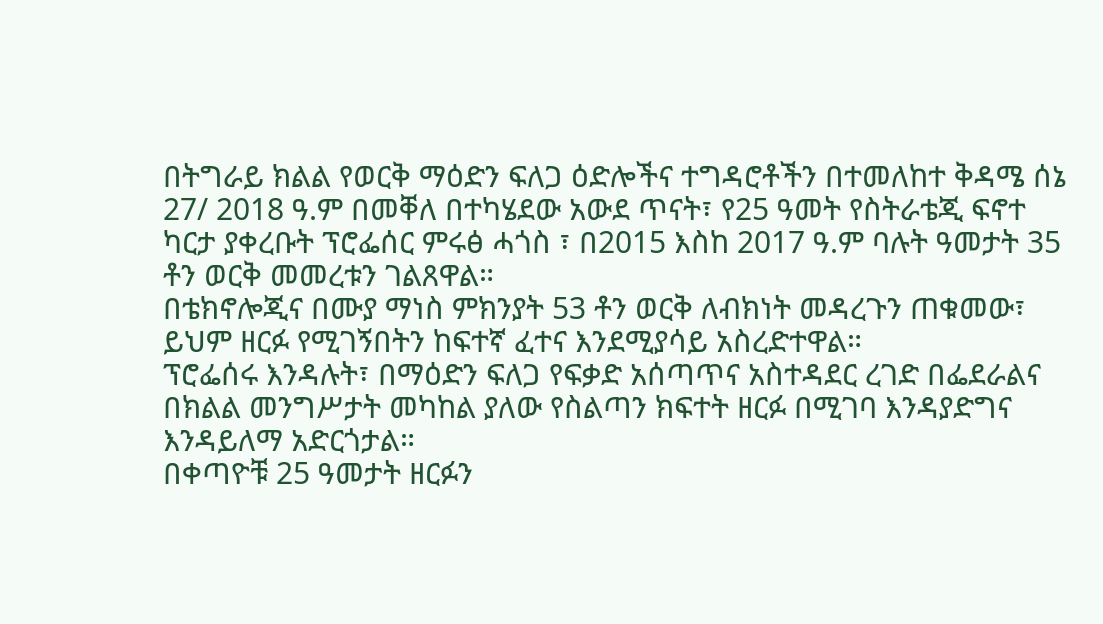በትግራይ ክልል የወርቅ ማዕድን ፍለጋ ዕድሎችና ተግዳሮቶችን በተመለከተ ቅዳሜ ሰኔ 27/ 2018 ዓ.ም በመቐለ በተካሄደው አውደ ጥናት፣ የ25 ዓመት የስትራቴጂ ፍኖተ ካርታ ያቀረቡት ፕሮፌሰር ምሩፅ ሓጎስ ፣ በ2015 እስከ 2017 ዓ.ም ባሉት ዓመታት 35 ቶን ወርቅ መመረቱን ገልጸዋል።
በቴክኖሎጂና በሙያ ማነስ ምክንያት 53 ቶን ወርቅ ለብክነት መዳረጉን ጠቁመው፣ ይህም ዘርፉ የሚገኝበትን ከፍተኛ ፈተና እንደሚያሳይ አስረድተዋል።
ፕሮፌሰሩ እንዳሉት፣ በማዕድን ፍለጋ የፍቃድ አሰጣጥና አስተዳደር ረገድ በፌደራልና በክልል መንግሥታት መካከል ያለው የስልጣን ክፍተት ዘርፉ በሚገባ እንዳያድግና እንዳይለማ አድርጎታል።
በቀጣዮቹ 25 ዓመታት ዘርፉን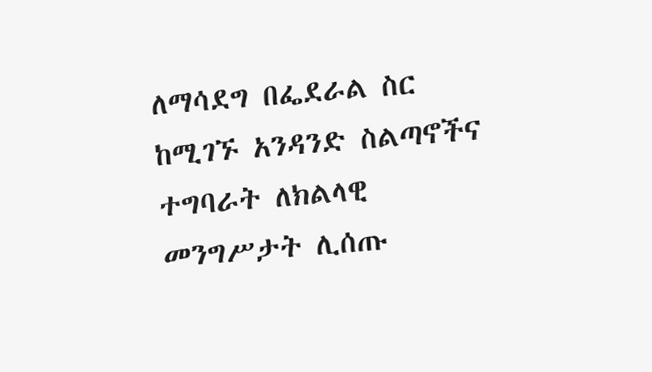ለማሳደግ በፌደራል ስር ከሚገኙ አንዳንድ ስልጣኖችና ተግባራት ለክልላዊ መንግሥታት ሊሰጡ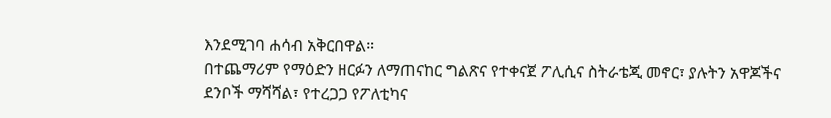እንደሚገባ ሐሳብ አቅርበዋል።
በተጨማሪም የማዕድን ዘርፉን ለማጠናከር ግልጽና የተቀናጀ ፖሊሲና ስትራቴጂ መኖር፣ ያሉትን አዋጆችና ደንቦች ማሻሻል፣ የተረጋጋ የፖለቲካና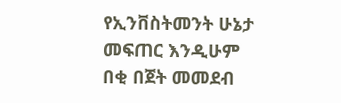የኢንቨስትመንት ሁኔታ መፍጠር እንዲሁም በቂ በጀት መመደብ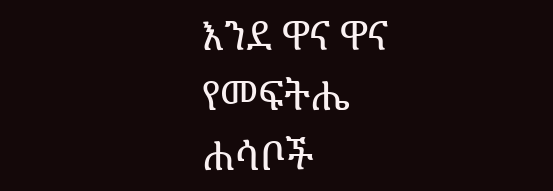እንደ ዋና ዋና የመፍትሔ ሐሳቦች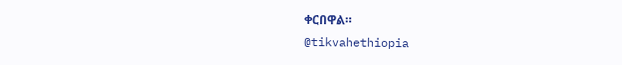ቀርበዋል።
@tikvahethiopia